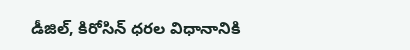డీజిల్, కిరోసిన్ ధరల విధానానికి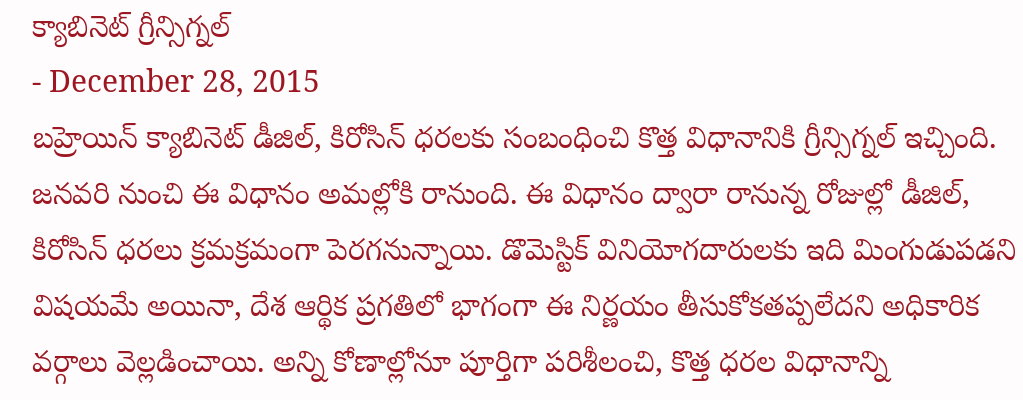క్యాబినెట్ గ్రీన్సిగ్నల్
- December 28, 2015
బహ్రెయిన్ క్యాబినెట్ డీజిల్, కిరోసిన్ ధరలకు సంబంధించి కొత్త విధానానికి గ్రీన్సిగ్నల్ ఇచ్చింది. జనవరి నుంచి ఈ విధానం అమల్లోకి రానుంది. ఈ విధానం ద్వారా రానున్న రోజుల్లో డీజిల్, కిరోసిన్ ధరలు క్రమక్రమంగా పెరగనున్నాయి. డొమెస్టిక్ వినియోగదారులకు ఇది మింగుడుపడని విషయమే అయినా, దేశ ఆర్థిక ప్రగతిలో భాగంగా ఈ నిర్ణయం తీసుకోకతప్పలేదని అధికారిక వర్గాలు వెల్లడించాయి. అన్ని కోణాల్లోనూ పూర్తిగా పరిశీలంచి, కొత్త ధరల విధానాన్ని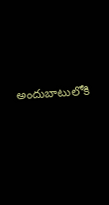అందుబాటులోకి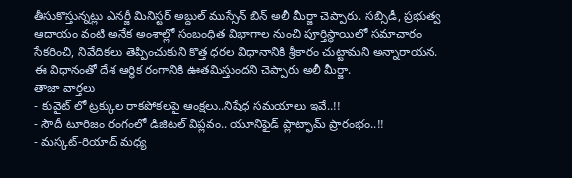తీసుకొస్తున్నట్లు ఎనర్జీ మినిస్టర్ అబ్దుల్ ముస్సేన్ బిన్ అలీ మీర్జా చెప్పారు. సబ్సిడీ, ప్రభుత్వ ఆదాయం వంటి అనేక అంశాల్లో సంబంధిత విభాగాల నుంచి పూర్తిస్థాయిలో సమాచారం సేకరించి, నివేదికలు తెప్పించుకుని కొత్త ధరల విధానానికి శ్రీకారం చుట్టామని అన్నారాయన. ఈ విధానంతో దేశ ఆర్థిక రంగానికి ఊతమిస్తుందని చెప్పారు అలీ మీర్జా.
తాజా వార్తలు
- కువైట్ లో ట్రక్కుల రాకపోకలపై ఆంక్షలు..నిషేధ సమయాలు ఇవే..!!
- సౌదీ టూరిజం రంగంలో డిజిటల్ విప్లవం.. యూనిఫైడ్ ప్లాట్ఫామ్ ప్రారంభం..!!
- మస్కట్-రియాద్ మధ్య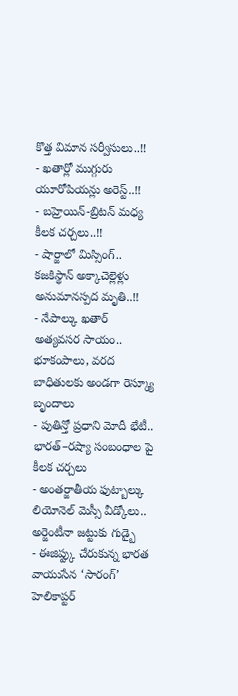కొత్త విమాన సర్వీసులు..!!
- ఖతార్లో ముగ్గురు యూరోపియన్లు అరెస్ట్..!!
- బహ్రెయిన్-బ్రిటన్ మధ్య కీలక చర్చలు..!!
- షార్జాలో మిస్సింగ్.. కజకిస్థాన్ అక్కాచెల్లెళ్లు అనుమానస్పద మృతి..!!
- నేపాల్కు ఖతార్ అత్యవసర సాయం.. భూకంపాలు, వరద బాధితులకు అండగా రెస్క్యూ బృందాలు
- పుతిన్తో ప్రధాని మోదీ భేటీ.. భారత్–రష్యా సంబంధాల పై కీలక చర్చలు
- అంతర్జాతీయ ఫుట్బాల్కు లియోనెల్ మెస్సీ వీడ్కోలు.. అర్జెంటీనా జట్టుకు గుడ్బై
- ఈజిప్ట్కు చేరుకున్న భారత వాయుసేన ‘సారంగ్’ హెలికాప్టర్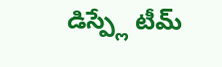డిస్ప్లే టీమ్